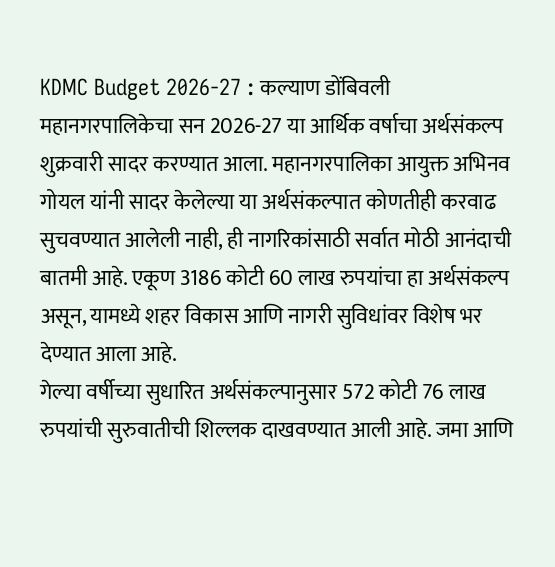KDMC Budget 2026-27 : कल्याण डोंबिवली महानगरपालिकेचा सन 2026-27 या आर्थिक वर्षाचा अर्थसंकल्प शुक्रवारी सादर करण्यात आला. महानगरपालिका आयुक्त अभिनव गोयल यांनी सादर केलेल्या या अर्थसंकल्पात कोणतीही करवाढ सुचवण्यात आलेली नाही, ही नागरिकांसाठी सर्वात मोठी आनंदाची बातमी आहे. एकूण 3186 कोटी 60 लाख रुपयांचा हा अर्थसंकल्प असून, यामध्ये शहर विकास आणि नागरी सुविधांवर विशेष भर देण्यात आला आहे.
गेल्या वर्षीच्या सुधारित अर्थसंकल्पानुसार 572 कोटी 76 लाख रुपयांची सुरुवातीची शिल्लक दाखवण्यात आली आहे. जमा आणि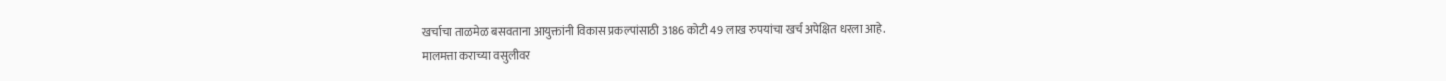खर्चाचा ताळमेळ बसवताना आयुक्तांनी विकास प्रकल्पांसाठी 3186 कोटी 49 लाख रुपयांचा खर्च अपेक्षित धरला आहे.
मालमत्ता कराच्या वसुलीवर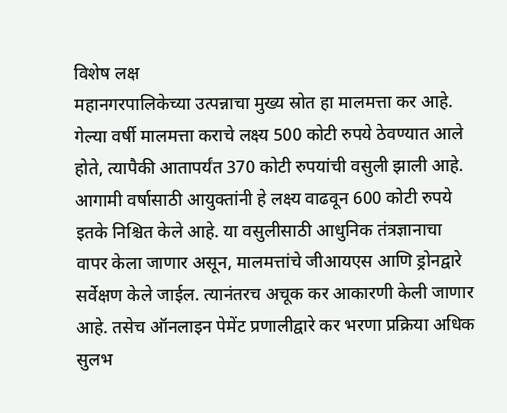विशेष लक्ष
महानगरपालिकेच्या उत्पन्नाचा मुख्य स्रोत हा मालमत्ता कर आहे. गेल्या वर्षी मालमत्ता कराचे लक्ष्य 500 कोटी रुपये ठेवण्यात आले होते, त्यापैकी आतापर्यंत 370 कोटी रुपयांची वसुली झाली आहे. आगामी वर्षासाठी आयुक्तांनी हे लक्ष्य वाढवून 600 कोटी रुपये इतके निश्चित केले आहे. या वसुलीसाठी आधुनिक तंत्रज्ञानाचा वापर केला जाणार असून, मालमत्तांचे जीआयएस आणि ड्रोनद्वारे सर्वेक्षण केले जाईल. त्यानंतरच अचूक कर आकारणी केली जाणार आहे. तसेच ऑनलाइन पेमेंट प्रणालीद्वारे कर भरणा प्रक्रिया अधिक सुलभ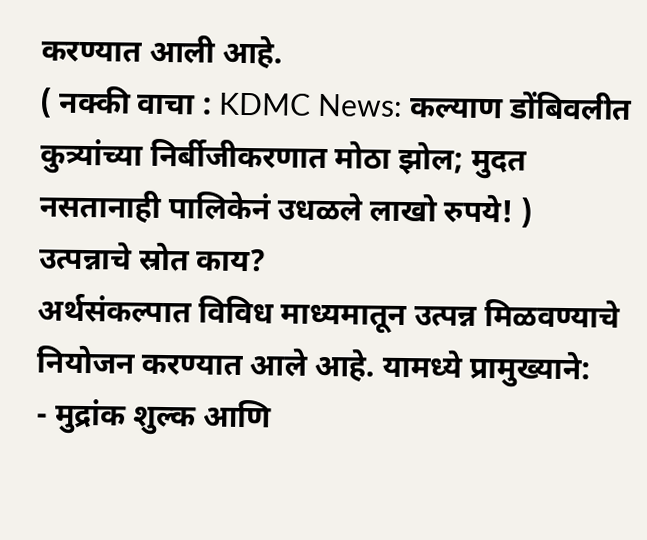करण्यात आली आहे.
( नक्की वाचा : KDMC News: कल्याण डोंबिवलीत कुत्र्यांच्या निर्बीजीकरणात मोठा झोल; मुदत नसतानाही पालिकेनं उधळले लाखो रुपये! )
उत्पन्नाचे स्रोत काय?
अर्थसंकल्पात विविध माध्यमातून उत्पन्न मिळवण्याचे नियोजन करण्यात आले आहे. यामध्ये प्रामुख्याने:
- मुद्रांक शुल्क आणि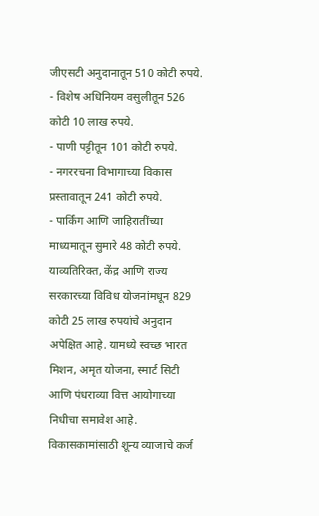जीएसटी अनुदानातून 510 कोटी रुपये.
- विशेष अधिनियम वसुलीतून 526 कोटी 10 लाख रुपये.
- पाणी पट्टीतून 101 कोटी रुपये.
- नगररचना विभागाच्या विकास प्रस्तावातून 241 कोटी रुपये.
- पार्किंग आणि जाहिरातींच्या माध्यमातून सुमारे 48 कोटी रुपये.
याव्यतिरिक्त, केंद्र आणि राज्य सरकारच्या विविध योजनांमधून 829 कोटी 25 लाख रुपयांचे अनुदान अपेक्षित आहे. यामध्ये स्वच्छ भारत मिशन, अमृत योजना, स्मार्ट सिटी आणि पंधराव्या वित्त आयोगाच्या निधीचा समावेश आहे.
विकासकामांसाठी शून्य व्याजाचे कर्ज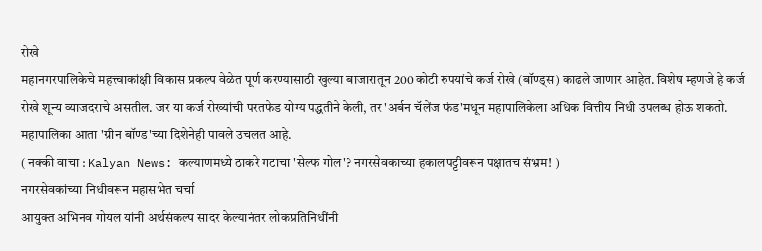रोखे
महानगरपालिकेचे महत्त्वाकांक्षी विकास प्रकल्प वेळेत पूर्ण करण्यासाठी खुल्या बाजारातून 200 कोटी रुपयांचे कर्ज रोखे (बॉण्ड्स) काढले जाणार आहेत. विशेष म्हणजे हे कर्ज रोखे शून्य व्याजदराचे असतील. जर या कर्ज रोख्यांची परतफेड योग्य पद्धतीने केली, तर 'अर्बन चॅलेंज फंड'मधून महापालिकेला अधिक वित्तीय निधी उपलब्ध होऊ शकतो. महापालिका आता 'ग्रीन बॉण्ड'च्या दिशेनेही पावले उचलत आहे.
( नक्की वाचा : Kalyan News: कल्याणमध्ये ठाकरे गटाचा 'सेल्फ गोल'? नगरसेवकाच्या हकालपट्टीवरून पक्षातच संभ्रम! )
नगरसेवकांच्या निधीवरून महासभेत चर्चा
आयुक्त अभिनव गोयल यांनी अर्थसंकल्प सादर केल्यानंतर लोकप्रतिनिधींनी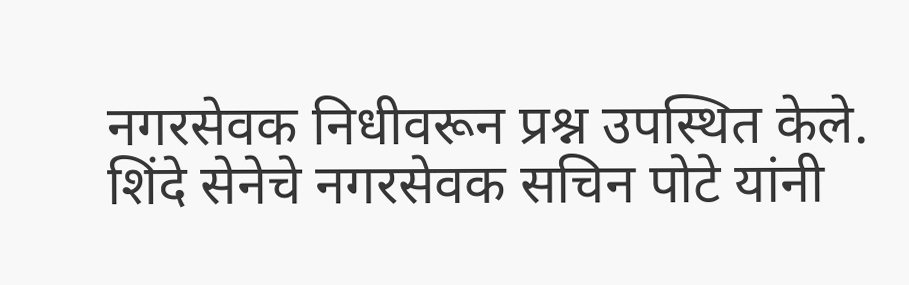नगरसेवक निधीवरून प्रश्न उपस्थित केले. शिंदे सेनेचे नगरसेवक सचिन पोटे यांनी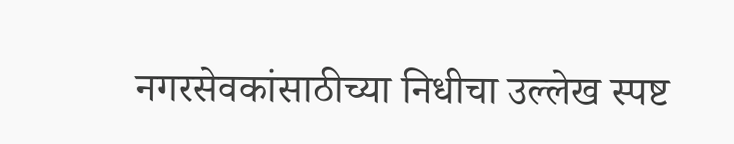नगरसेवकांसाठीच्या निधीचा उल्लेख स्पष्ट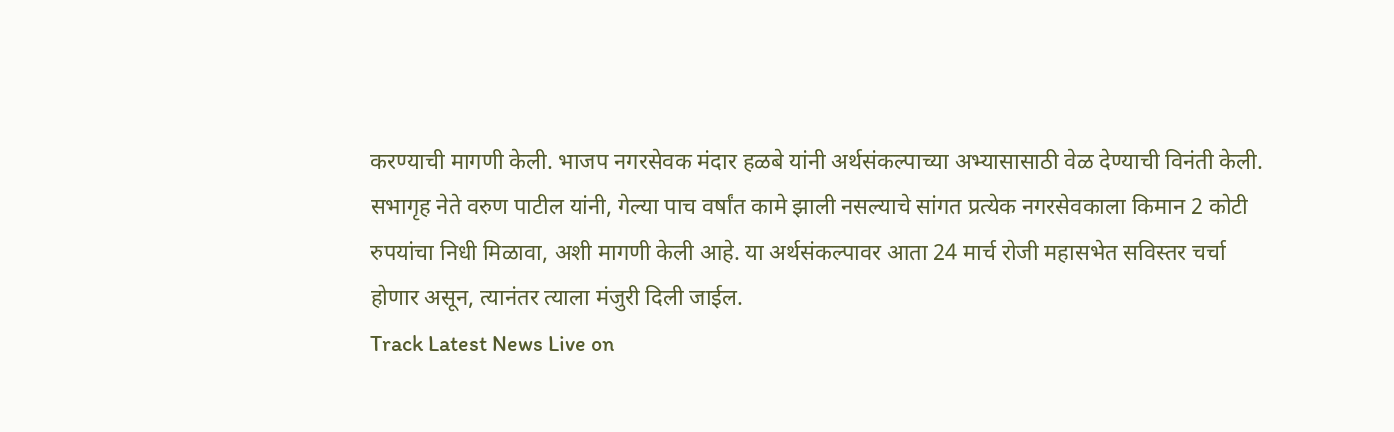करण्याची मागणी केली. भाजप नगरसेवक मंदार हळबे यांनी अर्थसंकल्पाच्या अभ्यासासाठी वेळ देण्याची विनंती केली. सभागृह नेते वरुण पाटील यांनी, गेल्या पाच वर्षांत कामे झाली नसल्याचे सांगत प्रत्येक नगरसेवकाला किमान 2 कोटी रुपयांचा निधी मिळावा, अशी मागणी केली आहे. या अर्थसंकल्पावर आता 24 मार्च रोजी महासभेत सविस्तर चर्चा होणार असून, त्यानंतर त्याला मंजुरी दिली जाईल.
Track Latest News Live on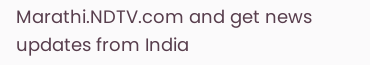Marathi.NDTV.com and get news updates from India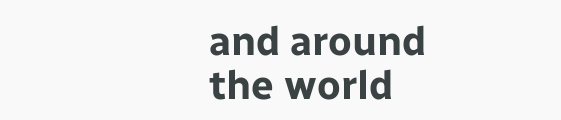and around the world